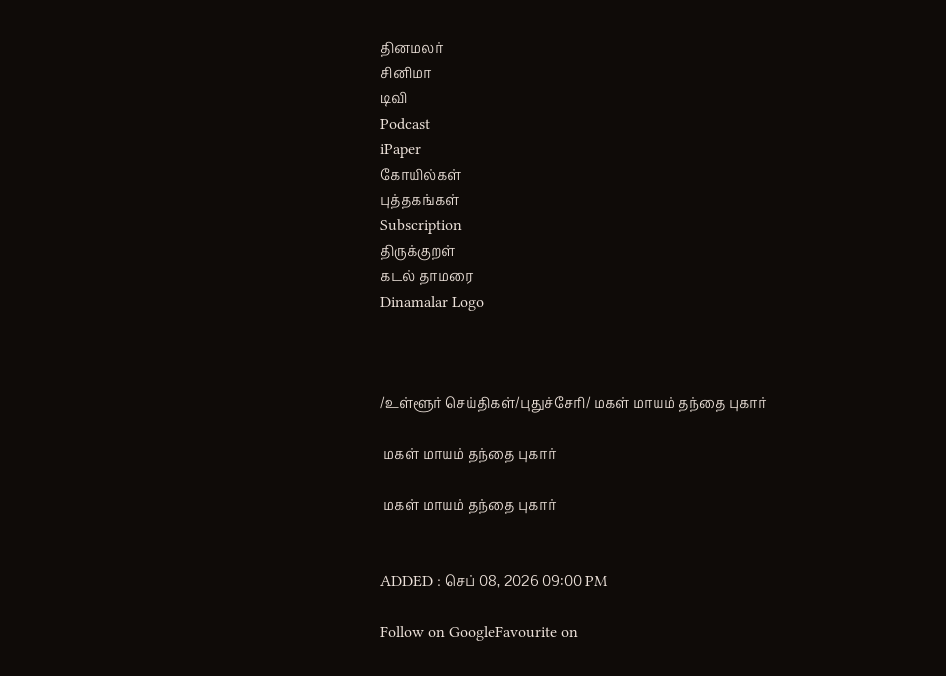தினமலர்
சினிமா
டிவி
Podcast
iPaper
கோயில்கள்
புத்தகங்கள்
Subscription
திருக்குறள்
கடல் தாமரை
Dinamalar Logo



/உள்ளூர் செய்திகள்/புதுச்சேரி/ மகள் மாயம் தந்தை புகார்

 மகள் மாயம் தந்தை புகார்

 மகள் மாயம் தந்தை புகார்


ADDED : செப் 08, 2026 09:00 PM

Follow on GoogleFavourite on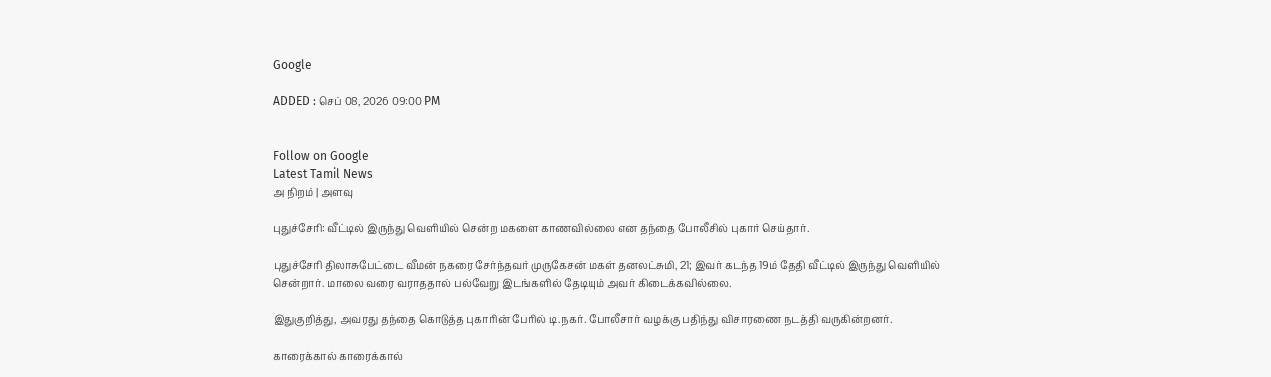Google

ADDED : செப் 08, 2026 09:00 PM


Follow on Google
Latest Tamil News
அ நிறம் | அளவு

புதுச்சேரி: வீட்டில் இருந்து வெளியில் சென்ற மகளை காணவில்லை என தந்தை போலீசில் புகார் செய்தார்.

புதுச்சேரி திலாசுபேட்டை வீமன் நகரை சேர்ந்தவர் முருகேசன் மகள் தனலட்சுமி, 21; இவர் கடந்த 19ம் தேதி வீட்டில் இருந்து வெளியில் சென்றார். மாலை வரை வராததால் பல்வேறு இடங்களில் தேடியும் அவர் கிடைக்கவில்லை.

இதுகுறித்து, அவரது தந்தை கொடுத்த புகாரின் பேரில் டி.நகர். போலீசார் வழக்கு பதிந்து விசாரணை நடத்தி வருகின்றனர்.

காரைக்கால் காரைக்கால்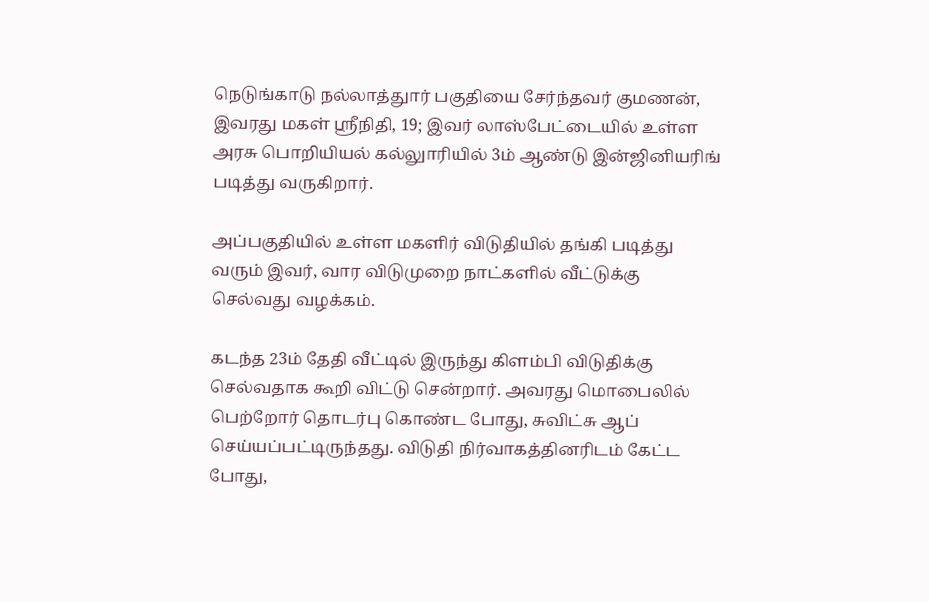நெடுங்காடு நல்லாத்துார் பகுதியை சேர்ந்தவர் குமணன், இவரது மகள் ஸ்ரீநிதி, 19; இவர் லாஸ்பேட்டையில் உள்ள அரசு பொறியியல் கல்லுாரியில் 3ம் ஆண்டு இன்ஜினியரிங் படித்து வருகிறார்.

அப்பகுதியில் உள்ள மகளிர் விடுதியில் தங்கி படித்து வரும் இவர், வார விடுமுறை நாட்களில் வீட்டுக்கு செல்வது வழக்கம்.

கடந்த 23ம் தேதி வீட்டில் இருந்து கிளம்பி விடுதிக்கு செல்வதாக கூறி விட்டு சென்றார். அவரது மொபைலில் பெற்றோர் தொடர்பு கொண்ட போது, சுவிட்சு ஆப் செய்யப்பட்டிருந்தது. விடுதி நிர்வாகத்தினரிடம் கேட்ட போது,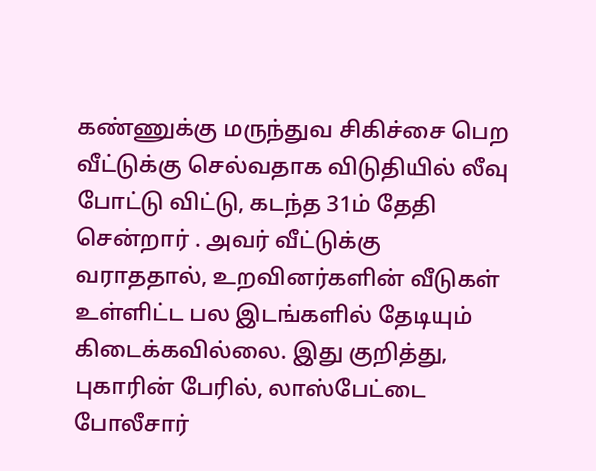கண்ணுக்கு மருந்துவ சிகிச்சை பெற வீட்டுக்கு செல்வதாக விடுதியில் லீவு போட்டு விட்டு, கடந்த 31ம் தேதி சென்றார் . அவர் வீட்டுக்கு வராததால், உறவினர்களின் வீடுகள் உள்ளிட்ட பல இடங்களில் தேடியும் கிடைக்கவில்லை. இது குறித்து, புகாரின் பேரில், லாஸ்பேட்டை போலீசார்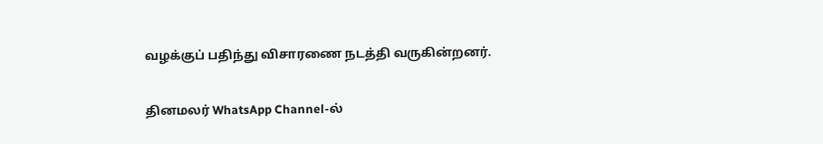வழக்குப் பதிந்து விசாரணை நடத்தி வருகின்றனர்.

தினமலர் WhatsApp Channel-ல்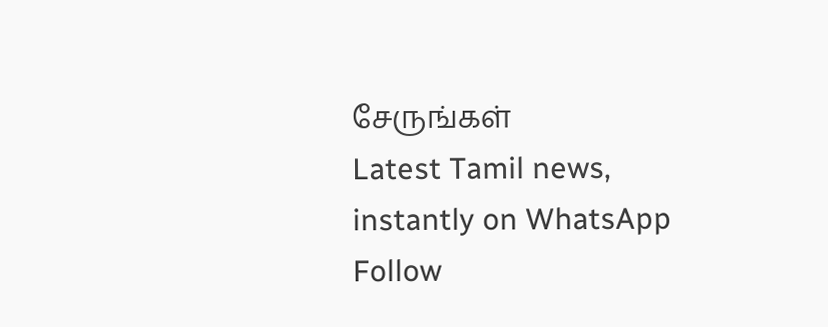சேருங்கள்
Latest Tamil news, instantly on WhatsApp
Follow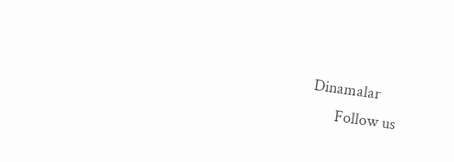Dinamalar
      Follow us